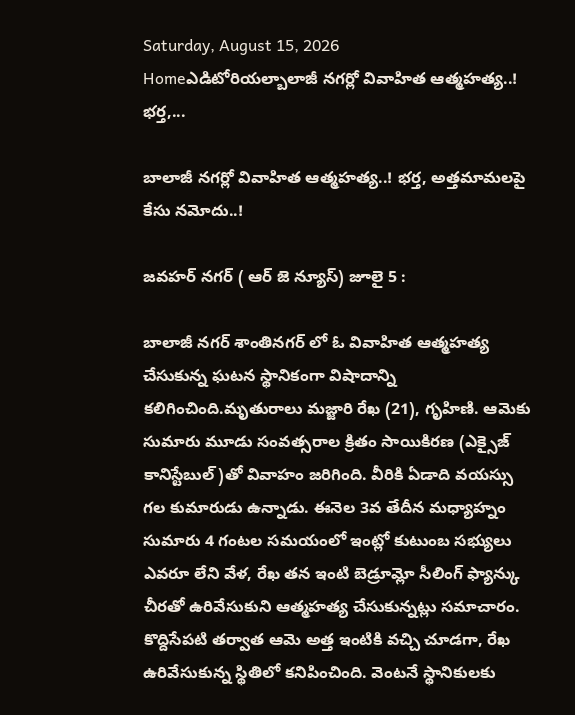Saturday, August 15, 2026
Homeఎడిటోరియల్బాలాజీ నగర్లో వివాహిత ఆత్మహత్య..! భర్త,...

బాలాజీ నగర్లో వివాహిత ఆత్మహత్య..! భర్త, అత్తమామలపై కేసు నమోదు..!

జవహర్ నగర్ ( ఆర్ జె న్యూస్) జూలై 5 :

బాలాజీ నగర్ శాంతినగర్ లో ఓ వివాహిత ఆత్మహత్య చేసుకున్న ఘటన స్థానికంగా విషాదాన్ని కలిగించింది.మృతురాలు మజ్జారి రేఖ (21), గృహిణి. ఆమెకు సుమారు మూడు సంవత్సరాల క్రితం సాయికిరణ (ఎక్సైజ్ కానిస్టేబుల్)తో వివాహం జరిగింది. వీరికి ఏడాది వయస్సు గల కుమారుడు ఉన్నాడు. ఈనెల 3వ తేదీన మధ్యాహ్నం సుమారు 4 గంటల సమయంలో ఇంట్లో కుటుంబ సభ్యులు ఎవరూ లేని వేళ, రేఖ తన ఇంటి బెడ్రూమ్లో సీలింగ్ ఫ్యాన్కు చీరతో ఉరివేసుకుని ఆత్మహత్య చేసుకున్నట్లు సమాచారం. కొద్దిసేపటి తర్వాత ఆమె అత్త ఇంటికి వచ్చి చూడగా, రేఖ ఉరివేసుకున్న స్థితిలో కనిపించింది. వెంటనే స్థానికులకు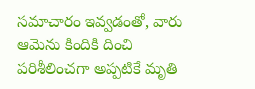సమాచారం ఇవ్వడంతో, వారు ఆమెను కిందికి దించి పరిశీలించగా అప్పటికే మృతి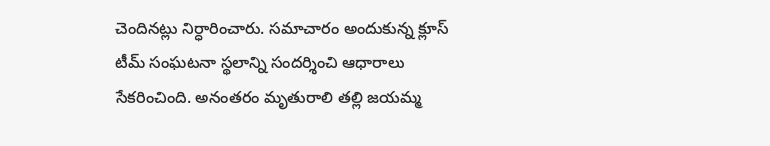చెందినట్లు నిర్ధారించారు. సమాచారం అందుకున్న క్లూస్ టీమ్ సంఘటనా స్థలాన్ని సందర్శించి ఆధారాలు సేకరించింది. అనంతరం మృతురాలి తల్లి జయమ్మ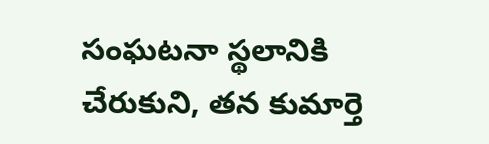సంఘటనా స్థలానికి చేరుకుని, తన కుమార్తె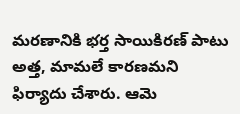మరణానికి భర్త సాయికిరణ్ పాటు అత్త, మామలే కారణమని ఫిర్యాదు చేశారు. ఆమె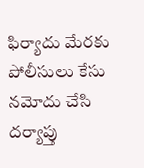ఫిర్యాదు మేరకు పోలీసులు కేసు నమోదు చేసి దర్యాప్తు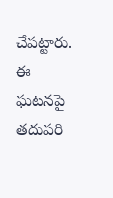చేపట్టారు. ఈ ఘటనపై తదుపరి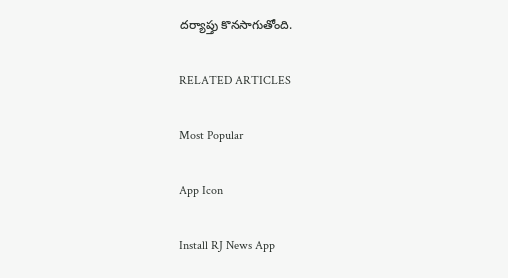దర్యాప్తు కొనసాగుతోంది.

RELATED ARTICLES

Most Popular

App Icon

Install RJ News App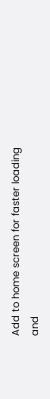Add to home screen for faster loading and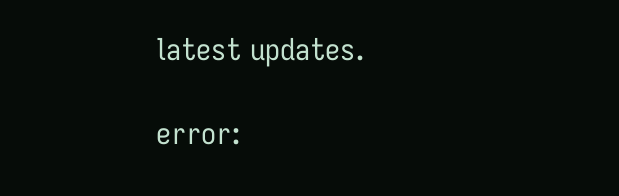latest updates.

error: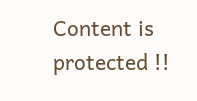Content is protected !!